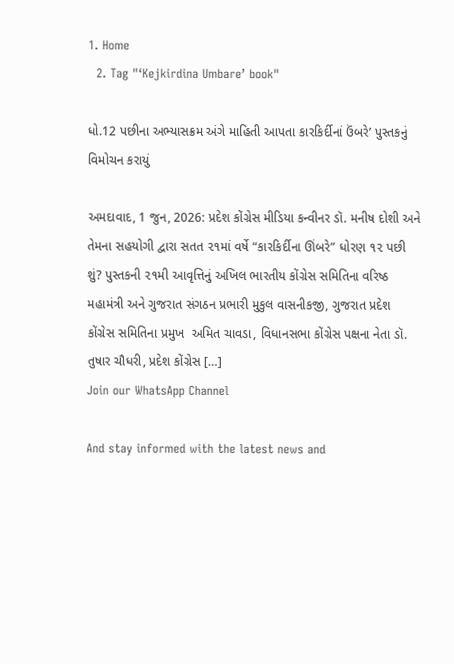1. Home
  2. Tag "‘Kejkirdina Umbare’ book"

ધો.12 પછીના અભ્યાસક્રમ અંગે માહિતી આપતા કારકિર્દીનાં ઉંબરે’ પુસ્તકનું વિમોચન કરાયું

અમદાવાદ, 1 જુન, 2026: પ્રદેશ કોંગ્રેસ મીડિયા કન્વીનર ડૉ. મનીષ દોશી અને તેમના સહયોગી દ્વારા સતત ૨૧માં વર્ષે “કારકિર્દીના ઊંબરે” ધોરણ ૧૨ પછી શું? પુસ્તકની ૨૧મી આવૃત્તિનું અખિલ ભારતીય કોંગ્રેસ સમિતિના વરિષ્ઠ મહામંત્રી અને ગુજરાત સંગઠન પ્રભારી મુકુલ વાસનીકજી, ગુજરાત પ્રદેશ કોંગ્રેસ સમિતિના પ્રમુખ  અમિત ચાવડા, વિધાનસભા કોંગ્રેસ પક્ષના નેતા ડૉ. તુષાર ચૌધરી, પ્રદેશ કોંગ્રેસ […]
Join our WhatsApp Channel

And stay informed with the latest news and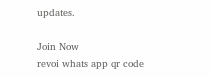updates.

Join Now
revoi whats app qr code